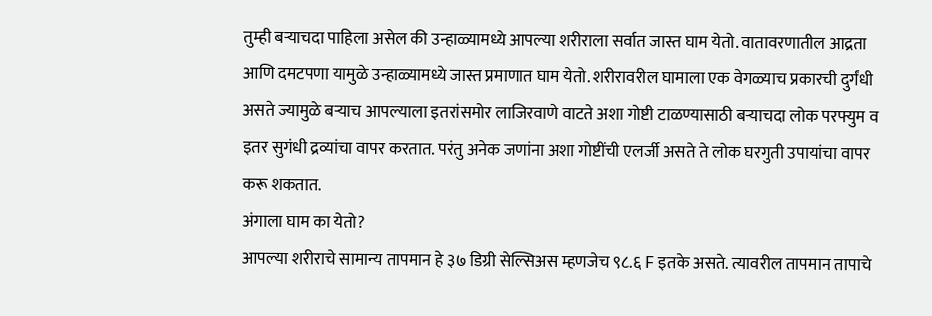तुम्ही बऱ्याचदा पाहिला असेल की उन्हाळ्यामध्ये आपल्या शरीराला सर्वात जास्त घाम येतो. वातावरणातील आद्रता आणि दमटपणा यामुळे उन्हाळ्यामध्ये जास्त प्रमाणात घाम येतो. शरीरावरील घामाला एक वेगळ्याच प्रकारची दुर्गंधी असते ज्यामुळे बऱ्याच आपल्याला इतरांसमोर लाजिरवाणे वाटते अशा गोष्टी टाळण्यासाठी बऱ्याचदा लोक परफ्युम व इतर सुगंधी द्रव्यांचा वापर करतात. परंतु अनेक जणांना अशा गोष्टींची एलर्जी असते ते लोक घरगुती उपायांचा वापर करू शकतात.
अंगाला घाम का येतो?
आपल्या शरीराचे सामान्य तापमान हे ३७ डिग्री सेल्सिअस म्हणजेच ९८.६ F इतके असते. त्यावरील तापमान तापाचे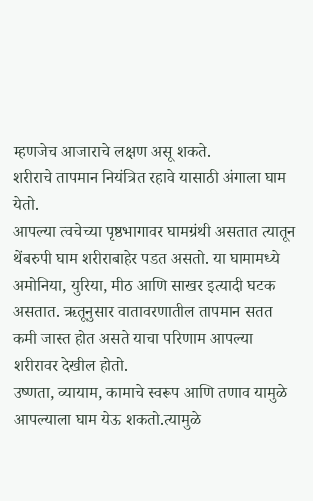म्हणजेच आजाराचे लक्षण असू शकते.
शरीराचे तापमान नियंत्रित रहावे यासाठी अंगाला घाम येतो.
आपल्या त्वचेच्या पृष्ठभागावर घामग्रंथी असतात त्यातून थेंबरुपी घाम शरीराबाहेर पडत असतो. या घामामध्ये अमोनिया, युरिया, मीठ आणि साखर इत्यादी घटक असतात. ऋतूनुसार वातावरणातील तापमान सतत कमी जास्त होत असते याचा परिणाम आपल्या शरीरावर देखील होतो.
उष्णता, व्यायाम, कामाचे स्वरूप आणि तणाव यामुळे आपल्याला घाम येऊ शकतो.त्यामुळे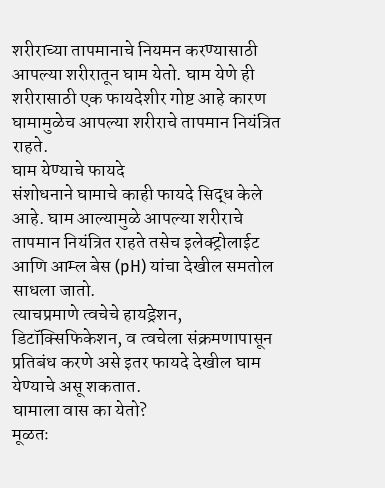शरीराच्या तापमानाचे नियमन करण्यासाठी आपल्या शरीरातून घाम येतो. घाम येणे ही शरीरासाठी एक फायदेशीर गोष्ट आहे कारण घामामुळेच आपल्या शरीराचे तापमान नियंत्रित राहते.
घाम येण्याचे फायदे
संशोधनाने घामाचे काही फायदे सिद्ध केले आहे. घाम आल्यामुळे आपल्या शरीराचे तापमान नियंत्रित राहते तसेच इलेक्ट्रोलाईट आणि आम्ल बेस (pH) यांचा देखील समतोल साधला जातो.
त्याचप्रमाणे त्वचेचे हायड्रेशन, डिटॉक्सिफिकेशन, व त्वचेला संक्रमणापासून प्रतिबंध करणे असे इतर फायदे देखील घाम येण्याचे असू शकतात.
घामाला वास का येतो?
मूळतः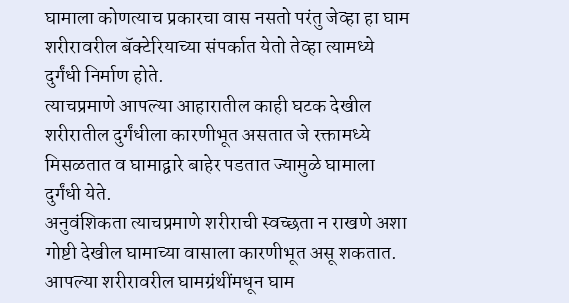घामाला कोणत्याच प्रकारचा वास नसतो परंतु जेव्हा हा घाम शरीरावरील बॅक्टेरियाच्या संपर्कात येतो तेव्हा त्यामध्ये दुर्गंधी निर्माण होते.
त्याचप्रमाणे आपल्या आहारातील काही घटक देखील शरीरातील दुर्गंधीला कारणीभूत असतात जे रक्तामध्ये मिसळतात व घामाद्वारे बाहेर पडतात ज्यामुळे घामाला दुर्गंधी येते.
अनुवंशिकता त्याचप्रमाणे शरीराची स्वच्छता न राखणे अशा गोष्टी देखील घामाच्या वासाला कारणीभूत असू शकतात.
आपल्या शरीरावरील घामग्रंथींमधून घाम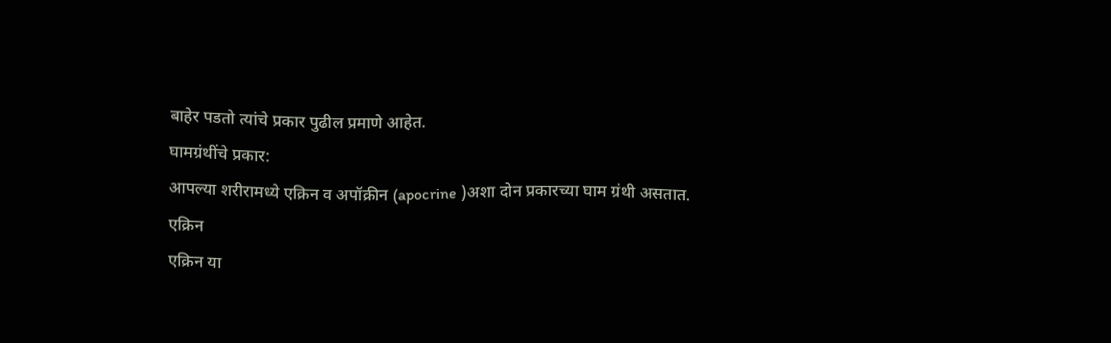बाहेर पडतो त्यांचे प्रकार पुढील प्रमाणे आहेत.
घामग्रंथींचे प्रकार:
आपल्या शरीरामध्ये एक्रिन व अपॉक्रीन (apocrine )अशा दोन प्रकारच्या घाम ग्रंथी असतात.
एक्रिन
एक्रिन या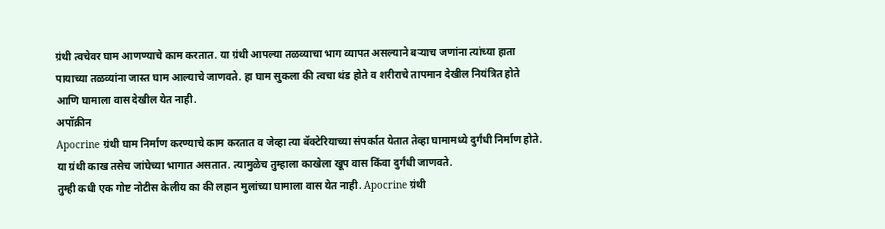ग्रंथी त्वचेवर घाम आणण्याचे काम करतात. या ग्रंथी आपल्या तळव्याचा भाग व्यापत असल्याने बऱ्याच जणांना त्यांच्या हाता पायाच्या तळव्यांना जास्त घाम आल्याचे जाणवते. हा घाम सुकला की त्वचा थंड होते व शरीराचे तापमान देखील नियंत्रित होते आणि घामाला वास देखील येत नाही.
अपॉक्रीन
Apocrine ग्रंथी घाम निर्माण करण्याचे काम करतात व जेव्हा त्या बॅक्टेरियाच्या संपर्कात येतात तेव्हा घामामध्ये दुर्गंधी निर्माण होते. या ग्रंथी काख तसेच जांघेच्या भागात असतात. त्यामुळेच तुम्हाला काखेला खूप वास किंवा दुर्गंधी जाणवते.
तुम्ही कधी एक गोष्ट नोटीस केलीय का की लहान मुलांच्या घामाला वास येत नाही. Apocrine ग्रंथी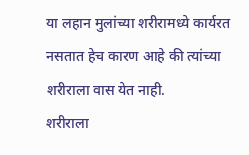या लहान मुलांच्या शरीरामध्ये कार्यरत नसतात हेच कारण आहे की त्यांच्या शरीराला वास येत नाही.
शरीराला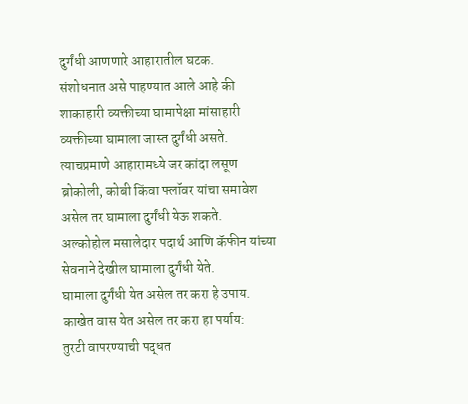दुर्गंधी आणणारे आहारातील घटक.
संशोधनात असे पाहण्यात आले आहे की शाकाहारी व्यक्तीच्या घामापेक्षा मांसाहारी व्यक्तीच्या घामाला जास्त दुर्गंधी असते.
त्याचप्रमाणे आहारामध्ये जर कांदा लसूण ब्रोकोली, कोबी किंवा फ्लॉवर यांचा समावेश असेल तर घामाला दुर्गंधी येऊ शकते.
अल्कोहोल मसालेदार पदार्थ आणि कॅफीन यांच्या सेवनाने देखील घामाला दुर्गंधी येते.
घामाला दुर्गंधी येत असेल तर करा हे उपाय.
काखेत वास येत असेल तर करा हा पर्याय:
तुरटी वापरण्याची पद्धत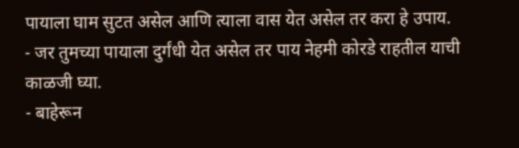पायाला घाम सुटत असेल आणि त्याला वास येत असेल तर करा हे उपाय.
- जर तुमच्या पायाला दुर्गंधी येत असेल तर पाय नेहमी कोरडे राहतील याची काळजी घ्या.
- बाहेरून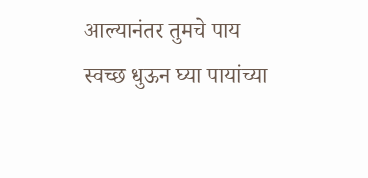आल्यानंतर तुमचे पाय स्वच्छ धुऊन घ्या पायांच्या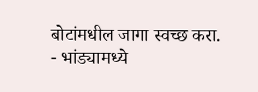बोटांमधील जागा स्वच्छ करा.
- भांड्यामध्ये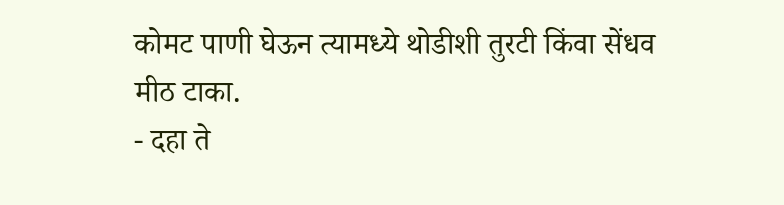कोमट पाणी घेऊन त्यामध्ये थोडीशी तुरटी किंवा सेंधव मीठ टाका.
- दहा ते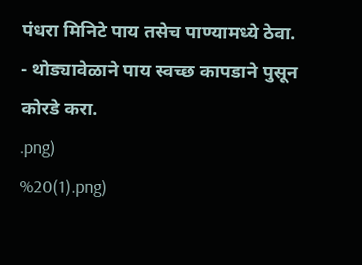पंधरा मिनिटे पाय तसेच पाण्यामध्ये ठेवा.
- थोड्यावेळाने पाय स्वच्छ कापडाने पुसून कोरडे करा.
.png)
%20(1).png)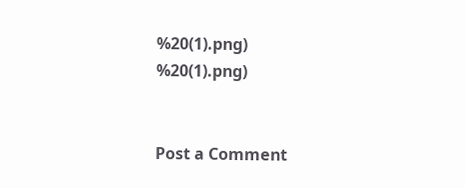%20(1).png)
%20(1).png)


Post a Comment